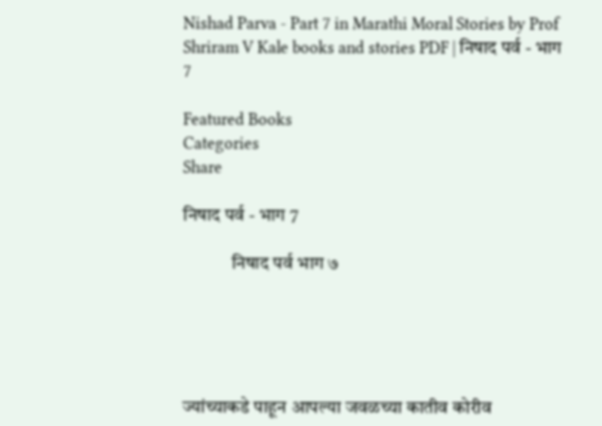Nishad Parva - Part 7 in Marathi Moral Stories by Prof Shriram V Kale books and stories PDF | निषाद पर्व - भाग 7

Featured Books
Categories
Share

निषाद पर्व - भाग 7

             निषाद पर्व भाग ७





ज्यांच्याकडे पाहून आपल्या जवळच्या कातीव कोरीव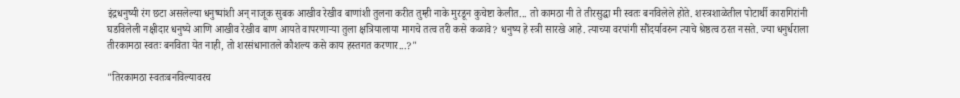इंद्रधनुष्यी रंग छटा असलेल्या धनुष्यांशी अन् नाजूक सुबक आखीव रेखीव बाणांशी तुलना करीत तुम्ही नाके मुरडून कुचेष्टा केलीत... तो कामठा नी ते तीरसुद्धा मी स्वतः बनविलेले होते. शस्त्रशाळेतील पोटार्थी कारागिरांनी घडविलेली नक्षीदार धनुष्ये आणि आखीव रेखीव बाण आयते वापरणाऱ्या तुला क्षत्रियालाया मागचे तत्व तरी कसे कळावे? धनुष्य हे स्त्री सारखे आहे. त्याच्या वरपांगी सौंदर्यावरुन त्याचे श्रेष्ठत्व ठरत नसते. ज्या धनुर्धराला तीरकामठा स्वतः बनविता येत नाही, तो शरसंधानातले कौशल्य कसे काय हस्तगत करणार...?"

"तिरकामठा स्वतःबनविल्यावरच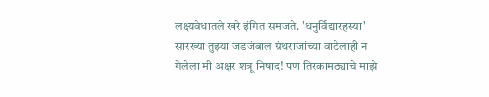लक्ष्यवेधातले खरे इंगित समजते. 'धनुर्विद्यारहस्या' सारख्या तुझ्या जडजंबाल ग्रंथराजांच्या वाटेलाही न गेलेला मी अक्षर शत्रू निषाद! पण तिरकामठ्याचे माझे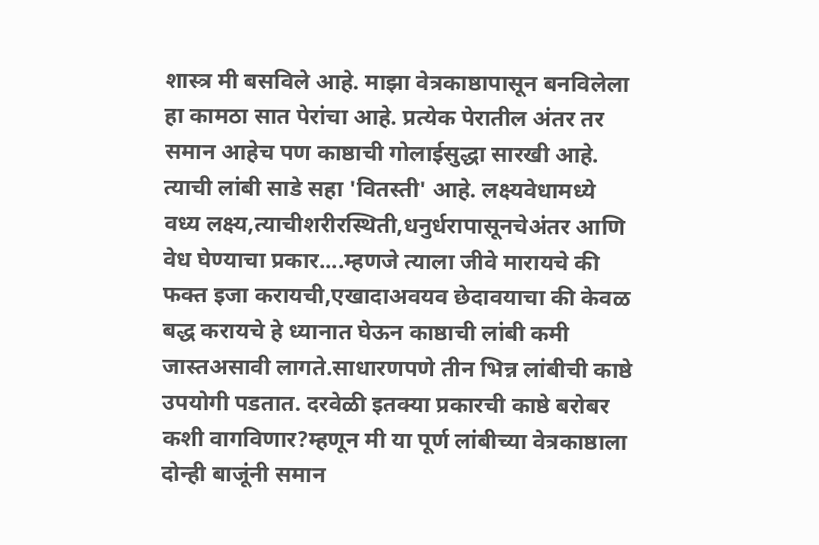शास्त्र मी बसविले आहे. माझा वेत्रकाष्ठापासून बनविलेला हा कामठा सात पेरांचा आहे. प्रत्येक पेरातील अंतर तर समान आहेच पण काष्ठाची गोलाईसुद्धा सारखी आहे. त्याची लांबी साडे सहा 'वितस्ती' आहे. लक्ष्यवेधामध्ये वध्य लक्ष्य,त्याचीशरीरस्थिती,धनुर्धरापासूनचेअंतर आणि वेध घेण्याचा प्रकार....म्हणजे त्याला जीवे मारायचे की फक्त इजा करायची,एखादाअवयव छेदावयाचा की केवळ बद्ध करायचे हे ध्यानात घेऊन काष्ठाची लांबी कमी जास्तअसावी लागते.साधारणपणे तीन भिन्न लांबीची काष्ठे उपयोगी पडतात. दरवेळी इतक्या प्रकारची काष्ठे बरोबर कशी वागविणार?म्हणून मी या पूर्ण लांबीच्या वेत्रकाष्ठाला दोन्ही बाजूंनी समान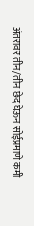अंतरावर तीन/तीन छेद घेऊन सोईप्रमाणे कमी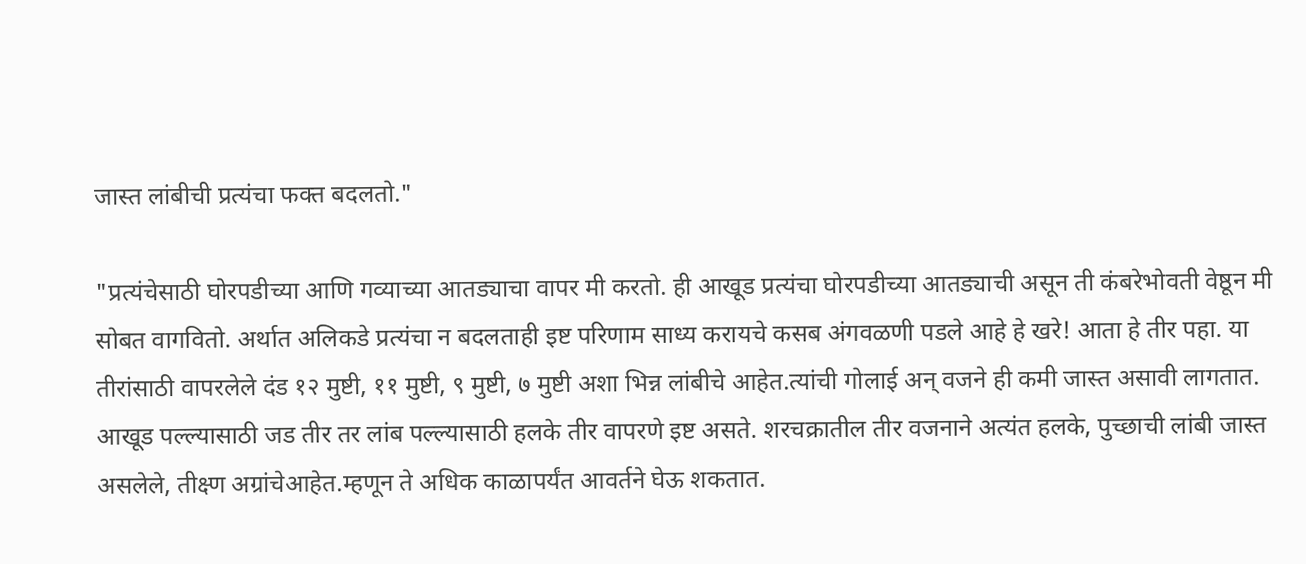जास्त लांबीची प्रत्यंचा फक्त बदलतो."

"प्रत्यंचेसाठी घोरपडीच्या आणि गव्याच्या आतड्याचा वापर मी करतो. ही आखूड प्रत्यंचा घोरपडीच्या आतड्याची असून ती कंबरेभोवती वेष्ठून मी सोबत वागवितो. अर्थात अलिकडे प्रत्यंचा न बदलताही इष्ट परिणाम साध्य करायचे कसब अंगवळणी पडले आहे हे खरे! आता हे तीर पहा. या तीरांसाठी वापरलेले दंड १२ मुष्टी, ११ मुष्टी, ९ मुष्टी, ७ मुष्टी अशा भिन्न लांबीचे आहेत.त्यांची गोलाई अन् वजने ही कमी जास्त असावी लागतात. आखूड पल्ल्यासाठी जड तीर तर लांब पल्ल्यासाठी हलके तीर वापरणे इष्ट असते. शरचक्रातील तीर वजनाने अत्यंत हलके, पुच्छाची लांबी जास्त असलेले, तीक्ष्ण अग्रांचेआहेत.म्हणून ते अधिक काळापर्यंत आवर्तने घेऊ शकतात.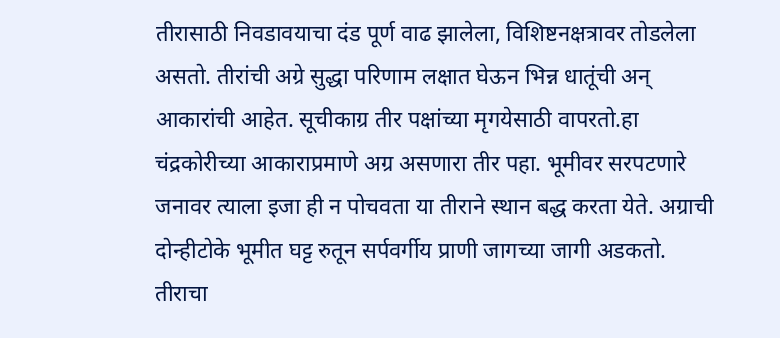तीरासाठी निवडावयाचा दंड पूर्ण वाढ झालेला, विशिष्टनक्षत्रावर तोडलेला असतो. तीरांची अग्रे सुद्धा परिणाम लक्षात घेऊन भिन्न धातूंची अन् आकारांची आहेत. सूचीकाग्र तीर पक्षांच्या मृगयेसाठी वापरतो.हा चंद्रकोरीच्या आकाराप्रमाणे अग्र असणारा तीर पहा. भूमीवर सरपटणारे जनावर त्याला इजा ही न पोचवता या तीराने स्थान बद्ध करता येते. अग्राची दोन्हीटोके भूमीत घट्ट रुतून सर्पवर्गीय प्राणी जागच्या जागी अडकतो. तीराचा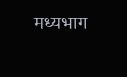मध्यभाग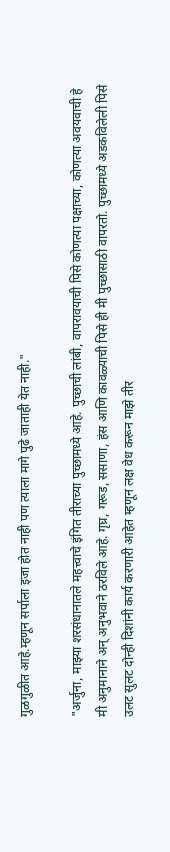गुळगुळीत आहे.म्हणून सर्पाला इजा होत नाही पण त्याला मागे पुढे जाताही येत नाही."

"अर्जुना, माझ्या शरसंधानातले महत्त्वाचे इंगित तीराच्या पुच्छामध्ये आहे. पुच्छाची लांबी, वापरावयाची पिसे कोणत्या पक्षाच्या, कोणत्या अवयवाची हे मी अनुमानाने अन् अनुभवाने ठरविले आहे. गृघ्र, गरूड, ससाणा, हंस आणि कावळ्याची पिसे ही मी पुच्छासाठी वापरतो. पुच्छामध्ये अडकविलेली पिसे उलट सुलट दोन्ही दिशांनी कार्य करणारी आहेत म्हणून लक्ष वेध करून माझे तीर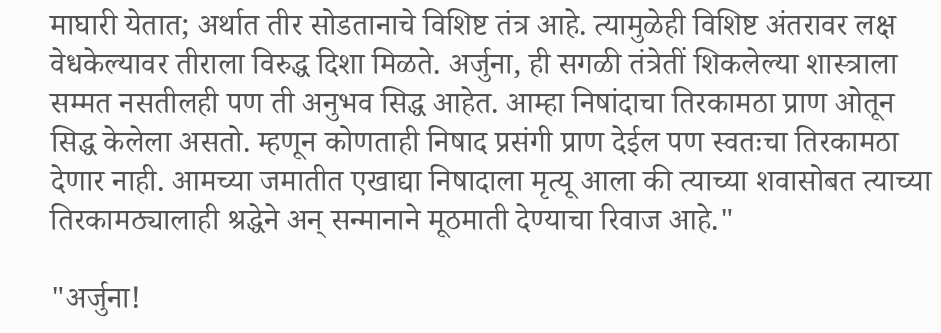माघारी येतात; अर्थात तीर सोडतानाचे विशिष्ट तंत्र आहे. त्यामुळेही विशिष्ट अंतरावर लक्ष वेधकेल्यावर तीराला विरुद्ध दिशा मिळते. अर्जुना, ही सगळी तंत्रेतीं शिकलेल्या शास्त्राला सम्मत नसतीलही पण ती अनुभव सिद्ध आहेत. आम्हा निषांदाचा तिरकामठा प्राण ओतून सिद्ध केलेला असतो. म्हणून कोणताही निषाद प्रसंगी प्राण देईल पण स्वतःचा तिरकामठा देणार नाही. आमच्या जमातीत एखाद्या निषादाला मृत्यू आला की त्याच्या शवासोबत त्याच्या तिरकामठ्यालाही श्रद्धेने अन् सन्मानाने मूठमाती देण्याचा रिवाज आहे."

"अर्जुना!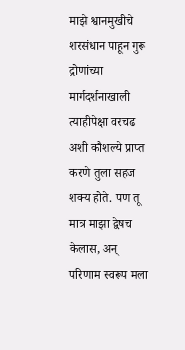माझे श्वानमुखीचे शरसंधान पाहून गुरू द्रोणांच्या मार्गदर्शनाखाली त्याहीपेक्षा वरचढ अशी कौशल्ये प्राप्त करणे तुला सहज शक्य होते. पण तू मात्र माझा द्वेषच केलास, अन् परिणाम स्वरूप मला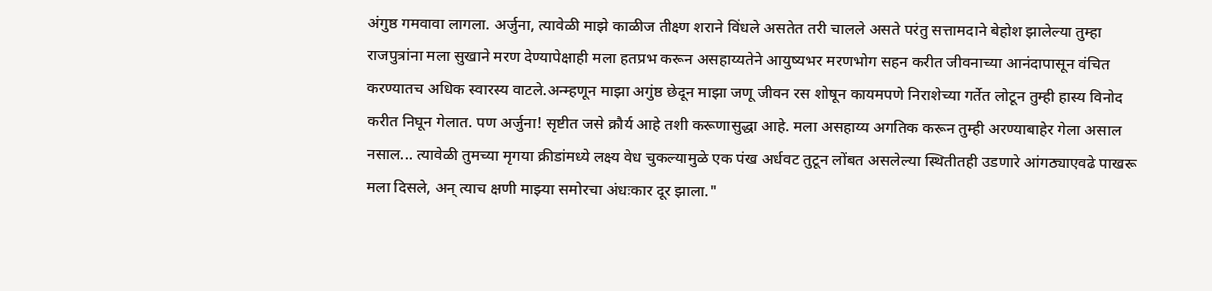अंगुष्ठ गमवावा लागला. अर्जुना, त्यावेळी माझे काळीज तीक्ष्ण शराने विंधले असतेत तरी चालले असते परंतु सत्तामदाने बेहोश झालेल्या तुम्हा राजपुत्रांना मला सुखाने मरण देण्यापेक्षाही मला हतप्रभ करून असहाय्यतेने आयुष्यभर मरणभोग सहन करीत जीवनाच्या आनंदापासून वंचित करण्यातच अधिक स्वारस्य वाटले.अन्म्हणून माझा अगुंष्ठ छेदून माझा जणू जीवन रस शोषून कायमपणे निराशेच्या गर्तेत लोटून तुम्ही हास्य विनोद करीत निघून गेलात. पण अर्जुना! सृष्टीत जसे क्रौर्य आहे तशी करूणासुद्धा आहे. मला असहाय्य अगतिक करून तुम्ही अरण्याबाहेर गेला असाल नसाल... त्यावेळी तुमच्या मृगया क्रीडांमध्ये लक्ष्य वेध चुकल्यामुळे एक पंख अर्धवट तुटून लोंबत असलेल्या स्थितीतही उडणारे आंगठ्याएवढे पाखरू मला दिसले, अन् त्याच क्षणी माझ्या समोरचा अंधःकार दूर झाला."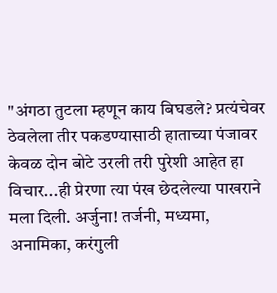"अंगठा तुटला म्हणून काय बिघडले? प्रत्यंचेवर ठेवलेला तीर पकडण्यासाठी हाताच्या पंजावर केवळ दोन बोटे उरली तरी पुरेशी आहेत हा विचार...ही प्रेरणा त्या पंख छेदलेल्या पाखराने मला दिली. अर्जुना! तर्जनी, मध्यमा, अनामिका, करंगुली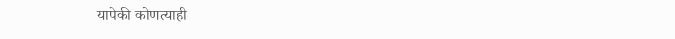यापेकी कोणत्याही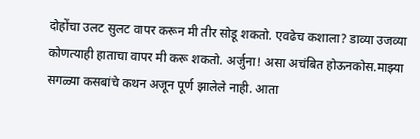दोहोंचा उलट सुलट वापर करून मी तीर सोडू शकतो. एवढेच कशाला? डाव्या उजव्या कोणत्याही हाताचा वापर मी करू शकतो. अर्जुना! असा अचंबित होऊनकोस.माझ्या सगळ्या कसबांचे कथन अजून पूर्ण झालेले नाही. आता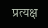प्रत्यक्ष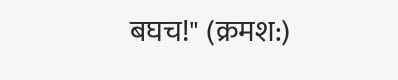बघच!" (क्रमश:)